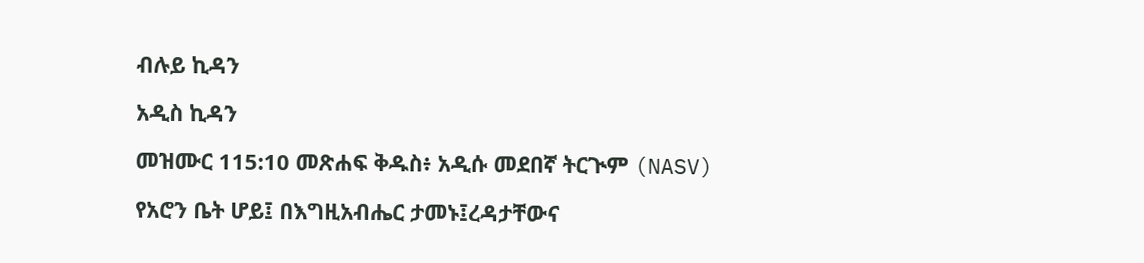ብሉይ ኪዳን

አዲስ ኪዳን

መዝሙር 115:10 መጽሐፍ ቅዱስ፥ አዲሱ መደበኛ ትርጒም (NASV)

የአሮን ቤት ሆይ፤ በእግዚአብሔር ታመኑ፤ረዳታቸውና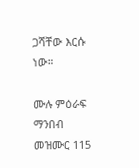ጋሻቸው እርሱ ነው።

ሙሉ ምዕራፍ ማንበብ መዝሙር 115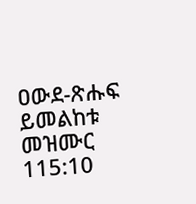ዐውደ-ጽሑፍ ይመልከቱ መዝሙር 115:10